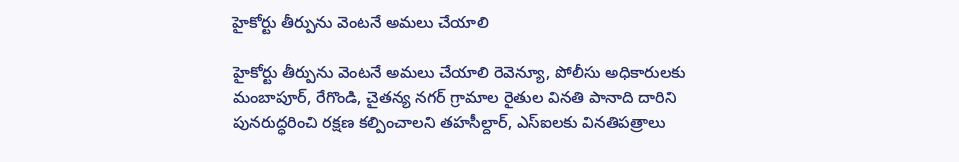హైకోర్టు తీర్పును వెంటనే అమలు చేయాలి

హైకోర్టు తీర్పును వెంటనే అమలు చేయాలి రెవెన్యూ, పోలీసు అధికారులకు మంబాపూర్, రేగొండి, చైతన్య నగర్ గ్రామాల రైతుల వినతి పానాది దారిని పునరుద్ధరించి రక్షణ కల్పించాలని తహసీల్దార్, ఎస్‌ఐలకు వినతిపత్రాలు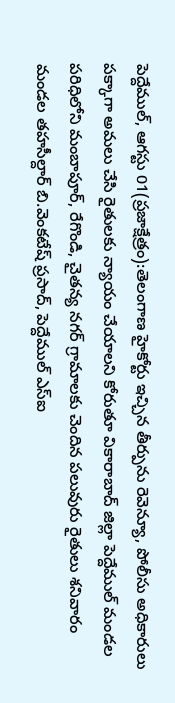పెద్దేముల్, ఆగస్టు 01(ప్రజాక్షేత్రం):తెలంగాణ హైకోర్టు ఇచ్చిన తీర్పును రెవెన్యూ, పోలీసు అధికారులు పక్కాగా అమలు చేసి రైతులకు న్యాయం చేయాలని కోరుతూ వికారాబాద్ జిల్లా పెద్దేముల్ మండల పరిధిలోని మంబాపూర్, రేగొండి, చైతన్య నగర్ గ్రామాలకు చెందిన పలువురు రైతులు శనివారం మండల తహసీల్దార్ బి.వెంకటేష్ ప్రసాద్, పెద్దేముల్ ఎస్‌ఐ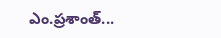ఎం.ప్రశాంత్...